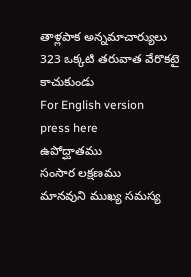తాళ్లపాక అన్నమాచార్యులు
323 ఒక్కటి తరువాత వేరొకటై కాచుకుండు
For English version
press here
ఉపోద్ఘాతము
సంసార లక్షణము
మానవుని ముఖ్య సమస్య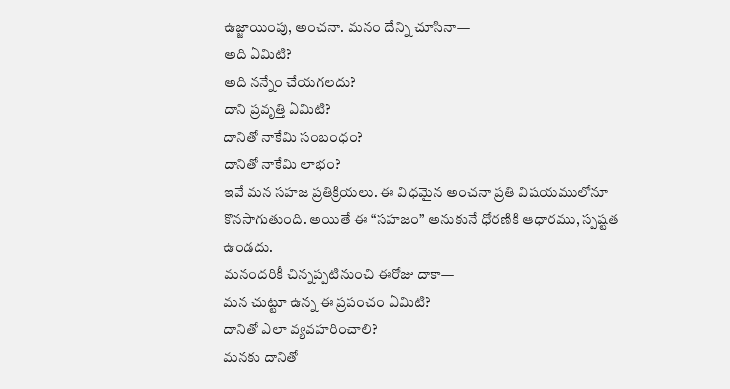ఉజ్జాయింపు, అంచనా. మనం దేన్ని చూసినా—
అది ఏమిటి?
అది నన్నేం చేయగలదు?
దాని ప్రవృత్తి ఏమిటి?
దానితో నాకేమి సంబంధం?
దానితో నాకేమి లాభం?
ఇవే మన సహజ ప్రతిక్రియలు. ఈ విధమైన అంచనా ప్రతి విషయములోనూ
కొనసాగుతుంది. అయితే ఈ “సహజం” అనుకునే ధోరణికి ఆధారము, స్పష్టత ఉండదు.
మనందరికీ చిన్నప్పటినుంచి ఈరోజు దాకా—
మన చుట్టూ ఉన్న ఈ ప్రపంచం ఏమిటి?
దానితో ఎలా వ్యవహరించాలి?
మనకు దానితో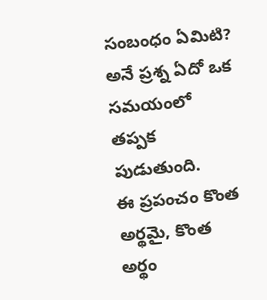సంబంధం ఏమిటి?
అనే ప్రశ్న ఏదో ఒక సమయంలో తప్పక పుడుతుంది.
ఈ ప్రపంచం కొంత అర్థమై, కొంత అర్థం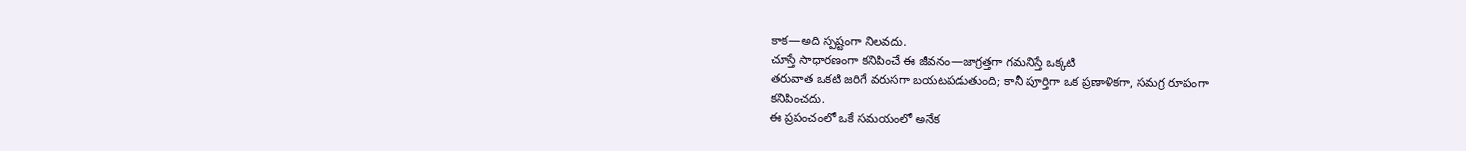కాక—అది స్పష్టంగా నిలవదు.
చూస్తే సాధారణంగా కనిపించే ఈ జీవనం—జాగ్రత్తగా గమనిస్తే ఒక్కటి
తరువాత ఒకటి జరిగే వరుసగా బయటపడుతుంది; కానీ పూర్తిగా ఒక ప్రణాళికగా, సమగ్ర రూపంగా
కనిపించదు.
ఈ ప్రపంచంలో ఒకే సమయంలో అనేక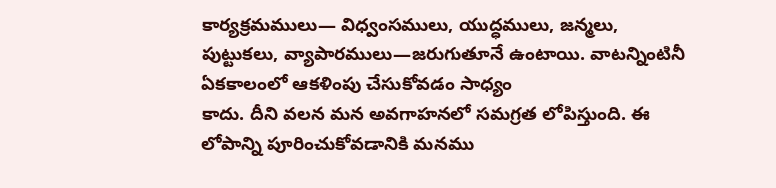కార్యక్రమములు— విధ్వంసములు, యుద్ధములు, జన్మలు,
పుట్టుకలు, వ్యాపారములు—జరుగుతూనే ఉంటాయి. వాటన్నింటినీ ఏకకాలంలో ఆకళింపు చేసుకోవడం సాధ్యం
కాదు. దీని వలన మన అవగాహనలో సమగ్రత లోపిస్తుంది. ఈ లోపాన్ని పూరించుకోవడానికి మనము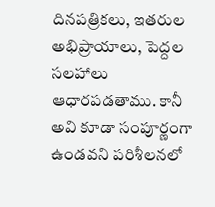దినపత్రికలు, ఇతరుల అభిప్రాయాలు, పెద్దల
సలహాలు ఆధారపడతాము. కానీ అవి కూడా సంపూర్ణంగా ఉండవని పరిశీలనలో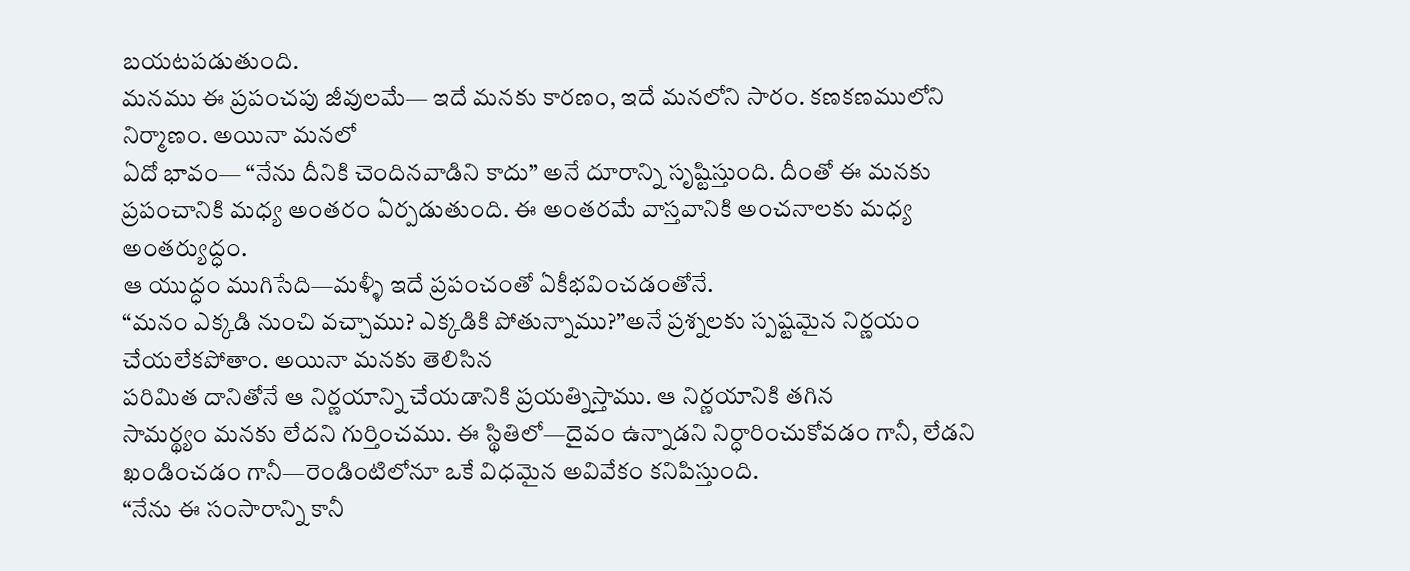బయటపడుతుంది.
మనము ఈ ప్రపంచపు జీవులమే— ఇదే మనకు కారణం, ఇదే మనలోని సారం. కణకణములోని నిర్మాణం. అయినా మనలో
ఏదో భావం— “నేను దీనికి చెందినవాడిని కాదు” అనే దూరాన్ని సృష్టిస్తుంది. దీంతో ఈ మనకు
ప్రపంచానికి మధ్య అంతరం ఏర్పడుతుంది. ఈ అంతరమే వాస్తవానికి అంచనాలకు మధ్య అంతర్యుద్ధం.
ఆ యుద్ధం ముగిసేది—మళ్ళీ ఇదే ప్రపంచంతో ఏకీభవించడంతోనే.
“మనం ఎక్కడి నుంచి వచ్చాము? ఎక్కడికి పోతున్నాము?”అనే ప్రశ్నలకు స్పష్టమైన నిర్ణయం చేయలేకపోతాం. అయినా మనకు తెలిసిన
పరిమిత దానితోనే ఆ నిర్ణయాన్ని చేయడానికి ప్రయత్నిస్తాము. ఆ నిర్ణయానికి తగిన
సామర్థ్యం మనకు లేదని గుర్తించము. ఈ స్థితిలో—దైవం ఉన్నాడని నిర్ధారించుకోవడం గానీ, లేడని
ఖండించడం గానీ—రెండింటిలోనూ ఒకే విధమైన అవివేకం కనిపిస్తుంది.
“నేను ఈ సంసారాన్ని కానీ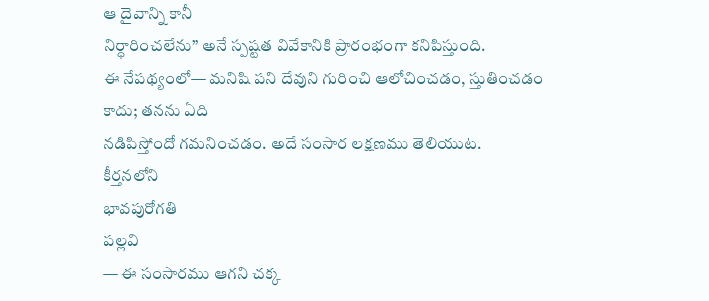ఆ దైవాన్ని కానీ
నిర్ధారించలేను” అనే స్పష్టత వివేకానికి ప్రారంభంగా కనిపిస్తుంది.
ఈ నేపథ్యంలో— మనిషి పని దేవుని గురించి ఆలోచించడం, స్తుతించడం కాదు; తనను ఏది
నడిపిస్తోందో గమనించడం. అదే సంసార లక్షణము తెలియుట.
కీర్తనలోని
భావపురోగతి
పల్లవి
— ఈ సంసారము ఆగని చక్క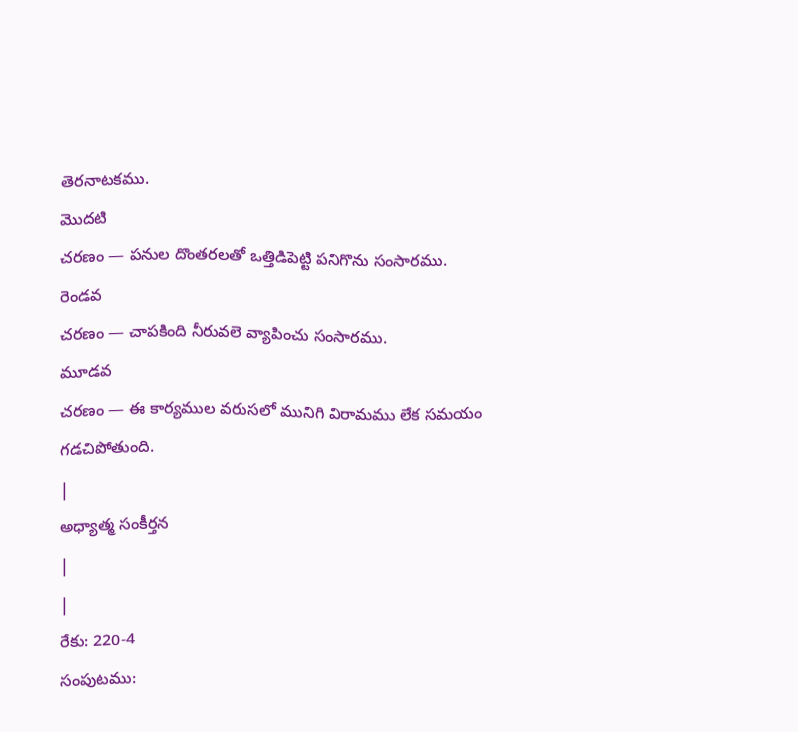తెరనాటకము.
మొదటి
చరణం — పనుల దొంతరలతో ఒత్తిడిపెట్టి పనిగొను సంసారము.
రెండవ
చరణం — చాపకింది నీరువలె వ్యాపించు సంసారము.
మూడవ
చరణం — ఈ కార్యముల వరుసలో మునిగి విరామము లేక సమయం
గడచిపోతుంది.
|
అధ్యాత్మ సంకీర్తన
|
|
రేకు: 220-4
సంపుటము: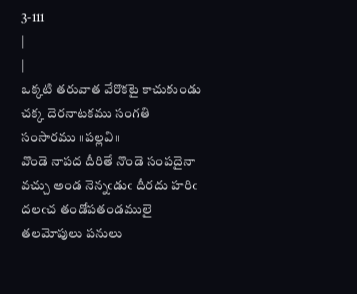3-111
|
|
ఒక్కటి తరువాత వేరొకటై కాచుకుండు చక్క దెరనాటకము సంగతి సంసారము ॥పల్లవి॥
వొండె నాపద దీరితే నొండె సంపదైనా వచ్చు అండ నెన్నఁడుఁ దీరదు హరిఁ దలఁచ తండోపతండములై తలమోపులు పనులు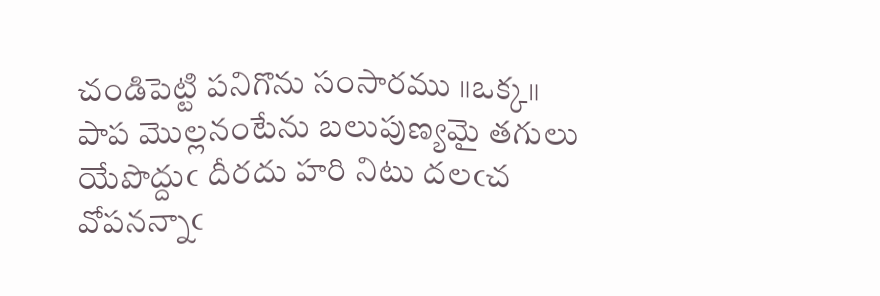చండిపెట్టి పనిగొను సంసారము ॥ఒక్క॥
పాప మొల్లనంటేను బలుపుణ్యమై తగులు యేపొద్దుఁ దీరదు హరి నిటు దలఁచ వోపనన్నాఁ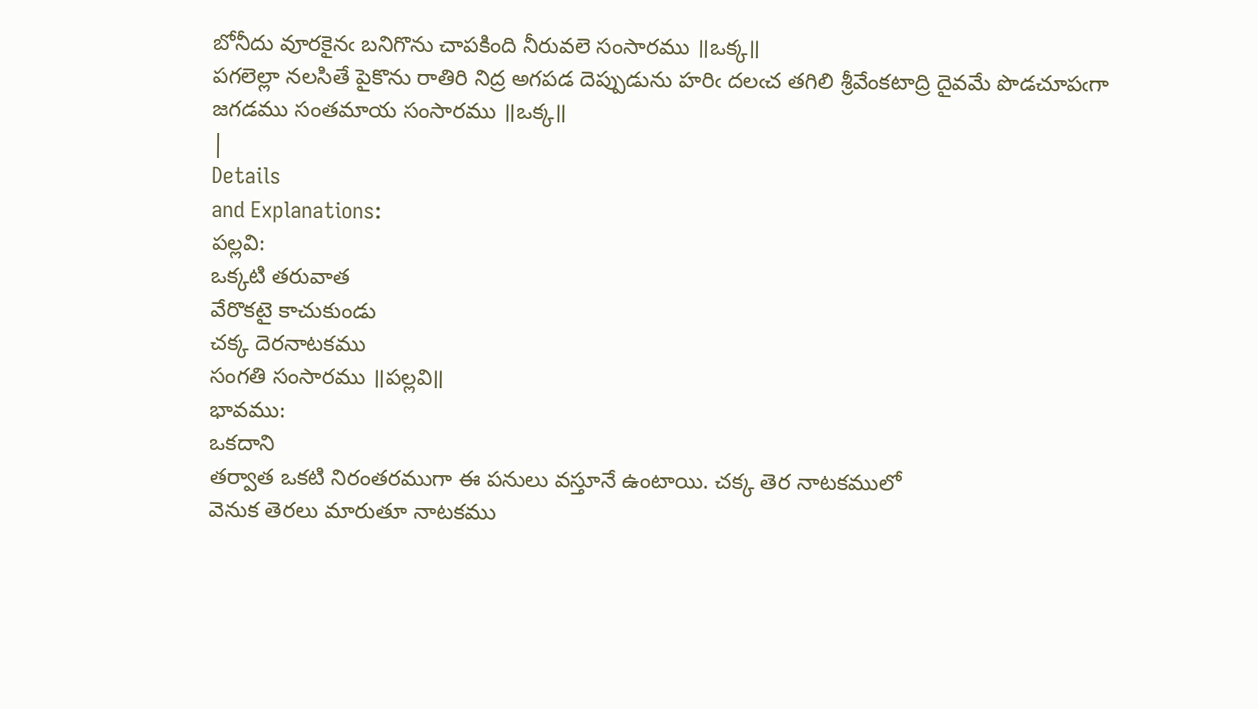బోనీదు వూరకైనఁ బనిగొను చాపకింది నీరువలె సంసారము ॥ఒక్క॥
పగలెల్లా నలసితే పైకొను రాతిరి నిద్ర అగపడ దెప్పుడును హరిఁ దలఁచ తగిలి శ్రీవేంకటాద్రి దైవమే పొడచూపఁగా జగడము సంతమాయ సంసారము ॥ఒక్క॥
|
Details
and Explanations:
పల్లవి:
ఒక్కటి తరువాత
వేరొకటై కాచుకుండు
చక్క దెరనాటకము
సంగతి సంసారము ॥పల్లవి॥
భావము:
ఒకదాని
తర్వాత ఒకటి నిరంతరముగా ఈ పనులు వస్తూనే ఉంటాయి. చక్క తెర నాటకములో
వెనుక తెరలు మారుతూ నాటకము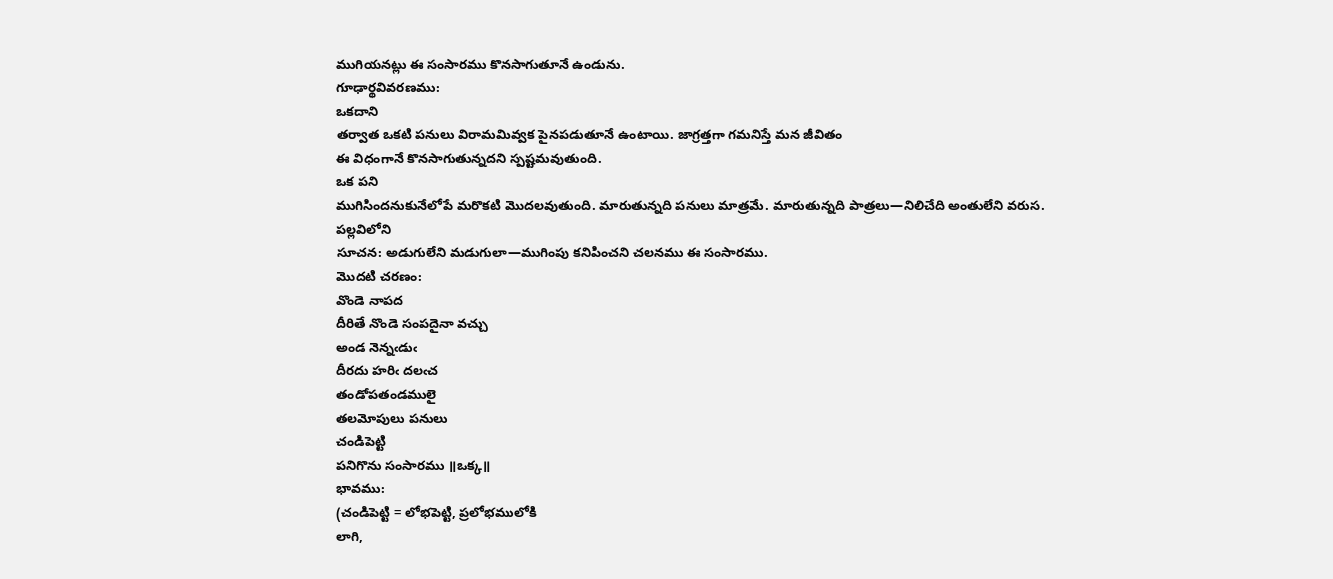ముగియనట్లు ఈ సంసారము కొనసాగుతూనే ఉండును.
గూఢార్థవివరణము:
ఒకదాని
తర్వాత ఒకటి పనులు విరామమివ్వక పైనపడుతూనే ఉంటాయి. జాగ్రత్తగా గమనిస్తే మన జీవితం
ఈ విధంగానే కొనసాగుతున్నదని స్పష్టమవుతుంది.
ఒక పని
ముగిసిందనుకునేలోపే మరొకటి మొదలవుతుంది. మారుతున్నది పనులు మాత్రమే. మారుతున్నది పాత్రలు—నిలిచేది అంతులేని వరుస.
పల్లవిలోని
సూచన: అడుగులేని మడుగులా—ముగింపు కనిపించని చలనము ఈ సంసారము.
మొదటి చరణం:
వొండె నాపద
దీరితే నొండె సంపదైనా వచ్చు
అండ నెన్నఁడుఁ
దీరదు హరిఁ దలఁచ
తండోపతండములై
తలమోపులు పనులు
చండిపెట్టి
పనిగొను సంసారము ॥ఒక్క॥
భావము:
(చండిపెట్టి = లోభపెట్టి, ప్రలోభములోకి
లాగి,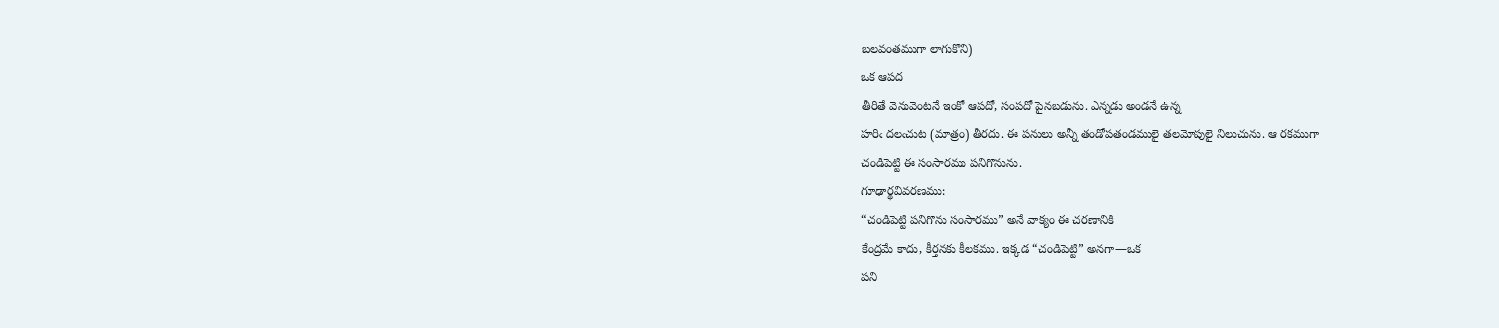బలవంతముగా లాగుకొని)
ఒక ఆపద
తీరితే వెనువెంటనే ఇంకో ఆపదో, సంపదో పైనబడును. ఎన్నడు అండనే ఉన్న
హరిఁ దలఁచుట (మాత్రం) తీరదు. ఈ పనులు అన్నీ తండోపతండములై తలమోపులై నిలుచును. ఆ రకముగా
చండిపెట్టి ఈ సంసారము పనిగొనును.
గూఢార్థవివరణము:
“చండిపెట్టి పనిగొను సంసారము” అనే వాక్యం ఈ చరణానికి
కేంద్రమే కాదు, కీర్తనకు కీలకము. ఇక్కడ “చండిపెట్టి” అనగా—ఒక
పని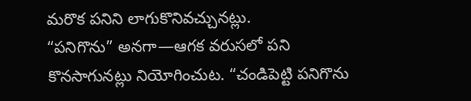మరొక పనిని లాగుకొనివచ్చునట్లు.
“పనిగొను” అనగా—ఆగక వరుసలో పని కొనసాగునట్లు నియోగించుట. “చండిపెట్టి పనిగొను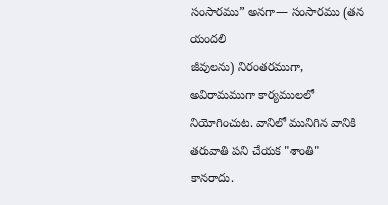సంసారము” అనగా— సంసారము (తన యందలి
జీవులను) నిరంతరముగా, అవిరామముగా కార్యములలో
నియోగించుట. వానిలో మునిగిన వానికి తరువాతి పని చేయక "శాంతి"
కానరాదు.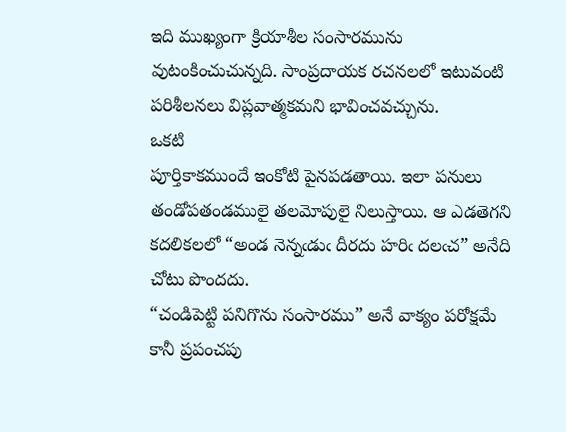ఇది ముఖ్యంగా క్రియాశీల సంసారమును వుటంకించుచున్నది. సాంప్రదాయక రచనలలో ఇటువంటి పరిశీలనలు విప్లవాత్మకమని భావించవచ్చును.
ఒకటి
పూర్తికాకముందే ఇంకోటి పైనపడతాయి. ఇలా పనులు తండోపతండములై తలమోపులై నిలుస్తాయి. ఆ ఎడతెగని
కదలికలలో “అండ నెన్నఁడుఁ దీరదు హరిఁ దలఁచ” అనేది చోటు పొందదు.
“చండిపెట్టి పనిగొను సంసారము” అనే వాక్యం పరోక్షమే కానీ ప్రపంచపు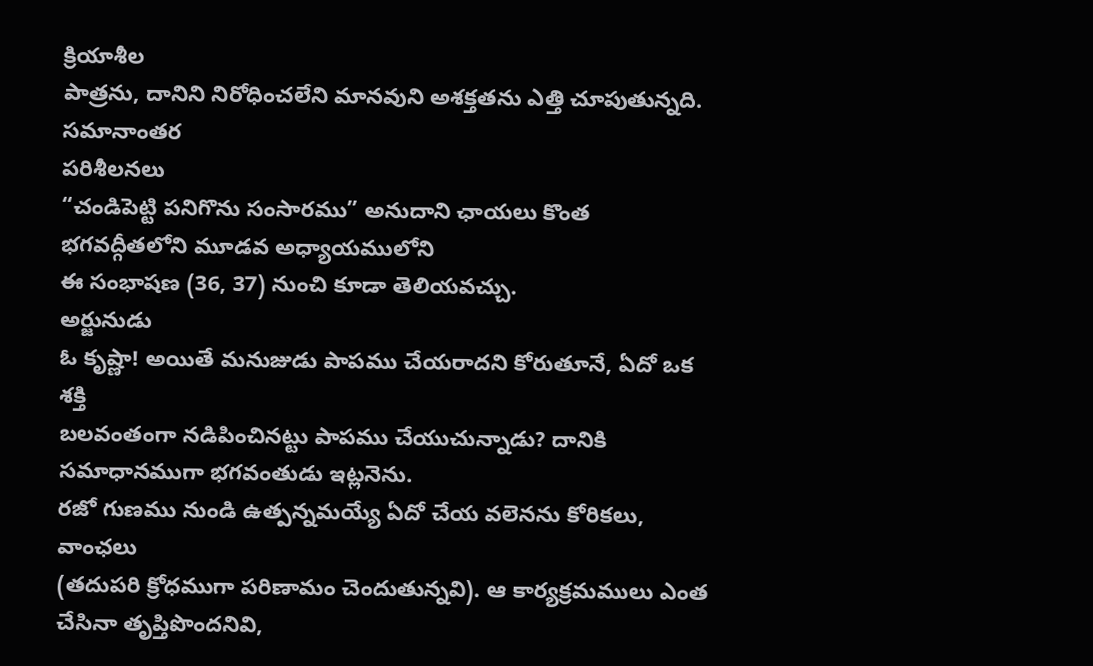క్రియాశీల
పాత్రను, దానిని నిరోధించలేని మానవుని అశక్తతను ఎత్తి చూపుతున్నది.
సమానాంతర
పరిశీలనలు
“చండిపెట్టి పనిగొను సంసారము” అనుదాని ఛాయలు కొంత భగవద్గీతలోని మూడవ అధ్యాయములోని
ఈ సంభాషణ (36, 37) నుంచి కూడా తెలియవచ్చు.
అర్జునుడు
ఓ కృష్ణా! అయితే మనుజుడు పాపము చేయరాదని కోరుతూనే, ఏదో ఒక శక్తి
బలవంతంగా నడిపించినట్టు పాపము చేయుచున్నాడు? దానికి సమాధానముగా భగవంతుడు ఇట్లనెను.
రజో గుణము నుండి ఉత్పన్నమయ్యే ఏదో చేయ వలెనను కోరికలు, వాంఛలు
(తదుపరి క్రోధముగా పరిణామం చెందుతున్నవి). ఆ కార్యక్రమములు ఎంత చేసినా తృప్తిపొందనివి,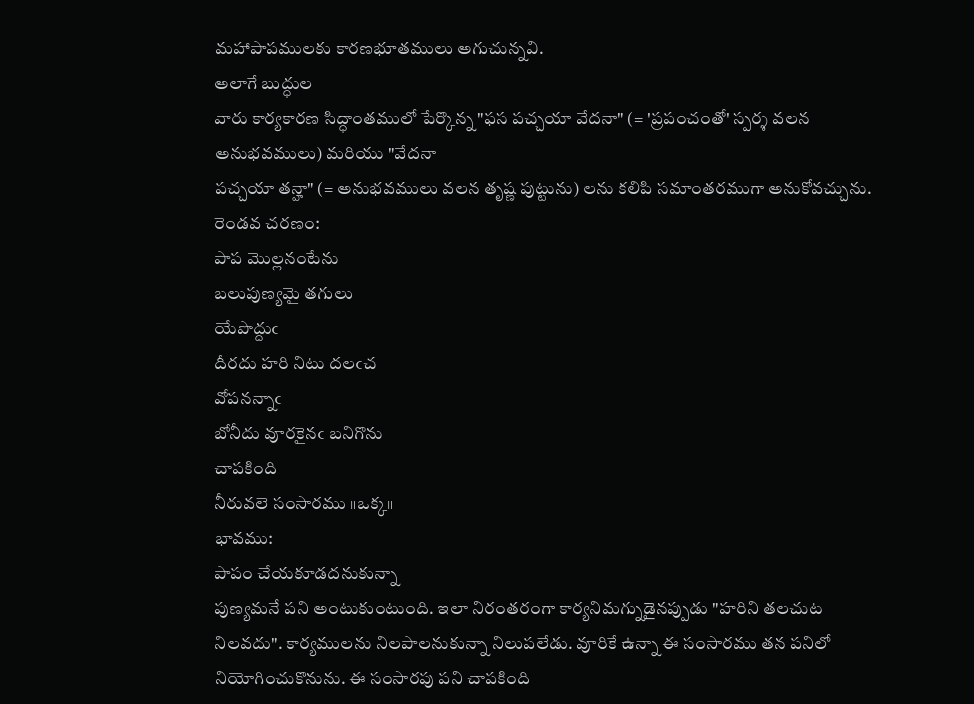మహాపాపములకు కారణభూతములు అగుచున్నవి.
అలాగే బుద్ధుల
వారు కార్యకారణ సిద్ధాంతములో పేర్కొన్న "ఫస పచ్చయా వేదనా" (= 'ప్రపంచంతో' స్పర్శ వలన అనుభవములు) మరియు "వేదనా
పచ్చయా తన్హా" (= అనుభవములు వలన తృష్ణ పుట్టును) లను కలిపి సమాంతరముగా అనుకోవచ్చును.
రెండవ చరణం:
పాప మొల్లనంటేను
బలుపుణ్యమై తగులు
యేపొద్దుఁ
దీరదు హరి నిటు దలఁచ
వోపనన్నాఁ
బోనీదు వూరకైనఁ బనిగొను
చాపకింది
నీరువలె సంసారము ॥ఒక్క॥
భావము:
పాపం చేయకూడదనుకున్నా
పుణ్యమనే పని అంటుకుంటుంది. ఇలా నిరంతరంగా కార్యనిమగ్నుడైనప్పుడు "హరిని తలచుట
నిలవదు". కార్యములను నిలపాలనుకున్నా నిలుపలేడు. వూరికే ఉన్నా ఈ సంసారము తన పనిలో
నియోగించుకొనును. ఈ సంసారపు పని చాపకింది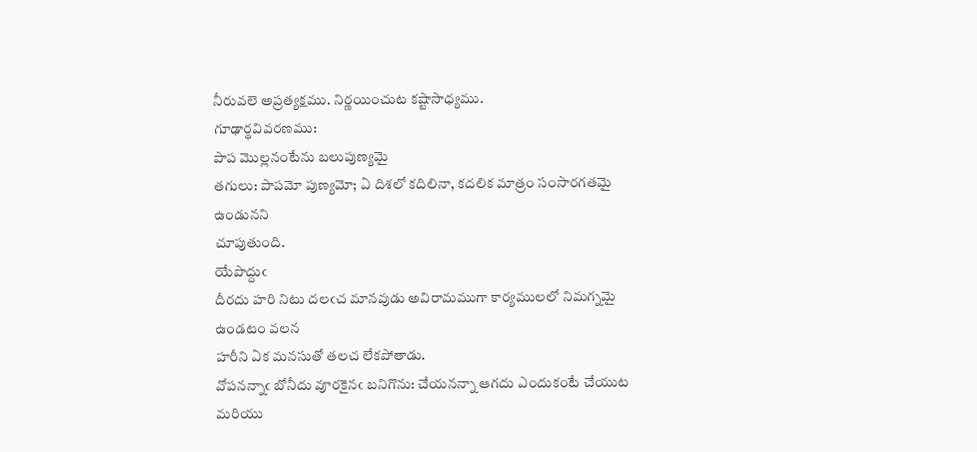నీరువలె అప్రత్యక్షము. నిర్ణయించుట కష్టాసాధ్యము.
గూఢార్థవివరణము:
పాప మొల్లనంటేను బలుపుణ్యమై
తగులు: పాపమో పుణ్యమో; ఏ దిశలో కదిలినా, కదలిక మాత్రం సంసారగతమై ఉండునని
చూపుతుంది.
యేపొద్దుఁ
దీరదు హరి నిటు దలఁచ మానవుడు అవిరామముగా కార్యములలో నిమగ్నమై ఉండటం వలన
హరీని ఏక మనసుతో తలచ లేకపోతాడు.
వోపనన్నాఁ బోనీదు వూరకైనఁ బనిగొను: చేయనన్నా ఆగదు ఎందుకంటే చేయుట
మరియు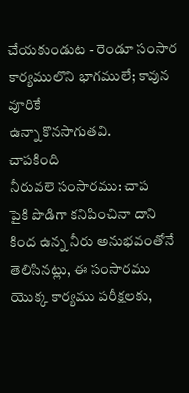చేయకుండుట - రెండూ సంసార కార్యములొని భాగములే; కావున వూరికే
ఉన్నా కొనసాగుతవి.
చాపకింది
నీరువలె సంసారము: చాప
పైకి పొడిగా కనిపించినా దాని కింద ఉన్న నీరు అనుభవంతోనే తెలిసినట్లు, ఈ సంసారము యొక్క కార్యము పరీక్షలకు,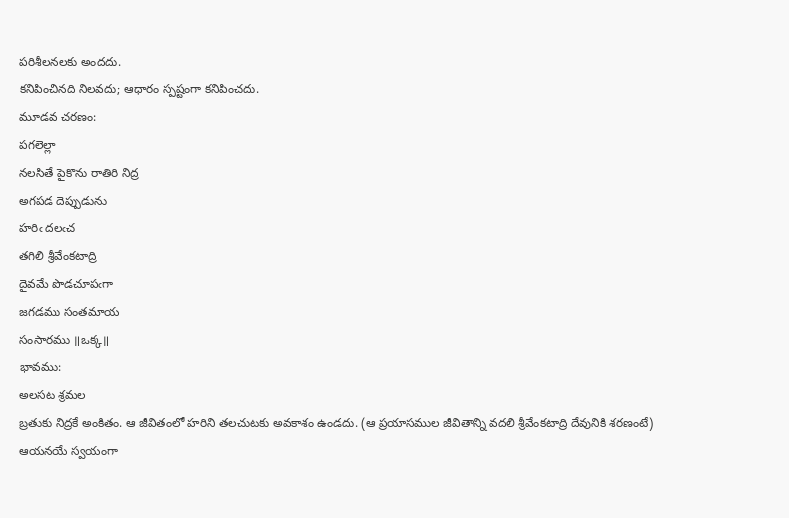పరిశీలనలకు అందదు.
కనిపించినది నిలవదు; ఆధారం స్పష్టంగా కనిపించదు.
మూడవ చరణం:
పగలెల్లా
నలసితే పైకొను రాతిరి నిద్ర
అగపడ దెప్పుడును
హరిఁ దలఁచ
తగిలి శ్రీవేంకటాద్రి
దైవమే పొడచూపఁగా
జగడము సంతమాయ
సంసారము ॥ఒక్క॥
భావము:
అలసట శ్రమల
బ్రతుకు నిద్రకే అంకితం. ఆ జీవితంలో హరిని తలచుటకు అవకాశం ఉండదు. (ఆ ప్రయాసముల జీవితాన్ని వదలి శ్రీవేంకటాద్రి దేవునికి శరణంటే) ఆయనయే స్వయంగా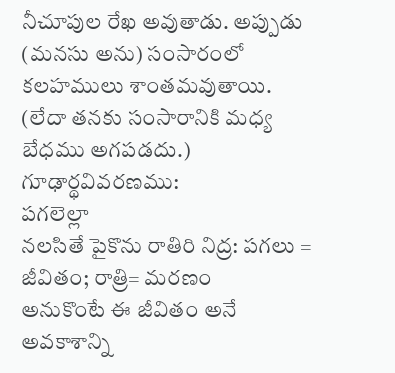నీచూపుల రేఖ అవుతాడు. అప్పుడు (మనసు అను) సంసారంలో
కలహములు శాంతమవుతాయి. (లేదా తనకు సంసారానికి మధ్య బేధము అగపడదు.)
గూఢార్థవివరణము:
పగలెల్లా
నలసితే పైకొను రాతిరి నిద్ర: పగలు = జీవితం; రాత్రి= మరణం
అనుకొంటే ఈ జీవితం అనే అవకాశాన్ని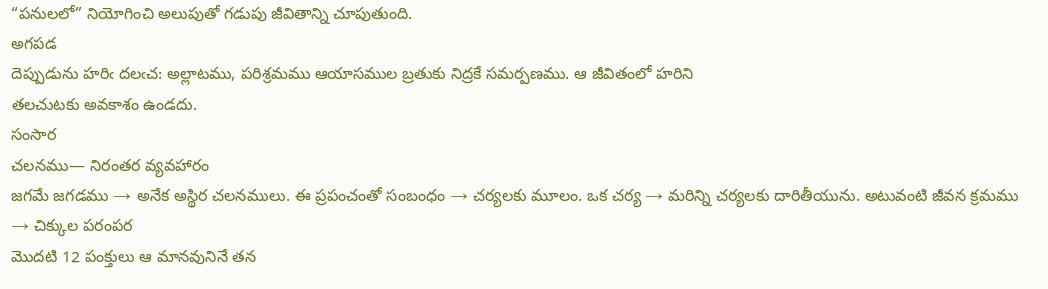“పనులలో” నియోగించి అలుపుతో గడుపు జీవితాన్ని చూపుతుంది.
అగపడ
దెప్పుడును హరిఁ దలఁచ: అల్లాటము, పరిశ్రమము ఆయాసముల బ్రతుకు నిద్రకే సమర్పణము. ఆ జీవితంలో హరిని
తలచుటకు అవకాశం ఉండదు.
సంసార
చలనము— నిరంతర వ్యవహారం
జగమే జగడము → అనేక అస్థిర చలనములు. ఈ ప్రపంచంతో సంబంధం → చర్యలకు మూలం. ఒక చర్య → మరిన్ని చర్యలకు దారితీయును. అటువంటి జీవన క్రమము → చిక్కుల పరంపర
మొదటి 12 పంక్తులు ఆ మానవునినే తన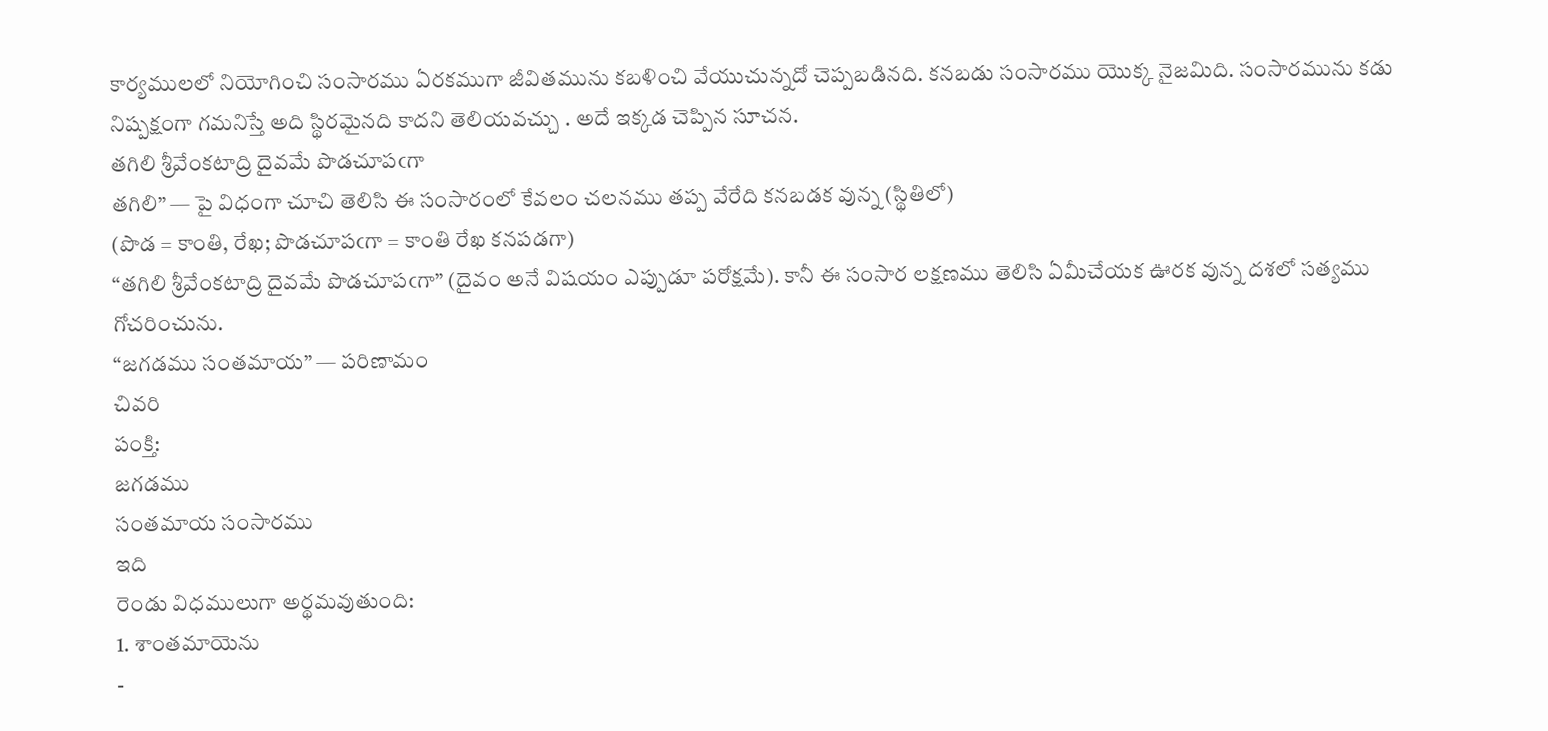కార్యములలో నియోగించి సంసారము ఏరకముగా జీవితమును కబళించి వేయుచున్నదో చెప్పబడినది. కనబడు సంసారము యొక్క నైజమిది. సంసారమును కడు నిష్పక్షంగా గమనిస్తే అది స్థిరమైనది కాదని తెలియవచ్చు . అదే ఇక్కడ చెప్పిన సూచన.
తగిలి శ్రీవేంకటాద్రి దైవమే పొడచూపఁగా
తగిలి” — పై విధంగా చూచి తెలిసి ఈ సంసారంలో కేవలం చలనము తప్ప వేరేది కనబడక వున్న (స్థితిలో)
(పొడ = కాంతి, రేఖ; పొడచూపఁగా = కాంతి రేఖ కనపడగా)
“తగిలి శ్రీవేంకటాద్రి దైవమే పొడచూపఁగా” (దైవం అనే విషయం ఎప్పుడూ పరోక్షమే). కానీ ఈ సంసార లక్షణము తెలిసి ఏమీచేయక ఊరక వున్న దశలో సత్యము గోచరించును.
“జగడము సంతమాయ” — పరిణామం
చివరి
పంక్తి:
జగడము
సంతమాయ సంసారము
ఇది
రెండు విధములుగా అర్థమవుతుంది:
1. శాంతమాయెను
-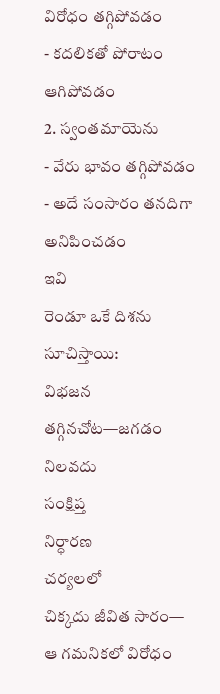విరోధం తగ్గిపోవడం
- కదలికతో పోరాటం ఆగిపోవడం
2. స్వంతమాయెను
- వేరు భావం తగ్గిపోవడం
- అదే సంసారం తనదిగా అనిపించడం
ఇవి
రెండూ ఒకే దిశను సూచిస్తాయి:
విభజన
తగ్గినచోట—జగడం నిలవదు
సంక్షిప్త
నిర్ధారణ
చర్యలలో
చిక్కదు జీవిత సారం—
ఆ గమనికలో విరోధం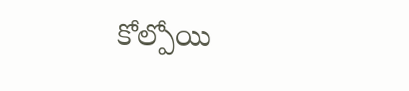కోల్పోయి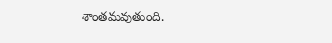శాంతమవుతుంది.